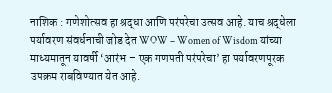नाशिक : गणेशोत्सव हा श्रद्धा आणि परंपरेचा उत्सव आहे. याच श्रद्धेला पर्यावरण संवर्धनाची जोड देत WOW – Women of Wisdom यांच्या माध्यमातून यावर्षी ‘आरंभ – एक गणपती परंपरेचा’ हा पर्यावरणपूरक उपक्रम राबविण्यात येत आहे.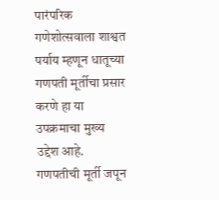पारंपरिक गणेशोत्सवाला शाश्वत पर्याय म्हणून धातूच्या गणपती मूर्तीचा प्रसार करणे हा या उपक्रमाचा मुख्य उद्देश आहे. गणपतीची मूर्ती जपून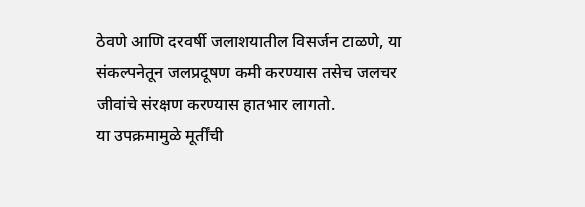ठेवणे आणि दरवर्षी जलाशयातील विसर्जन टाळणे, या संकल्पनेतून जलप्रदूषण कमी करण्यास तसेच जलचर जीवांचे संरक्षण करण्यास हातभार लागतो.
या उपक्रमामुळे मूर्तींची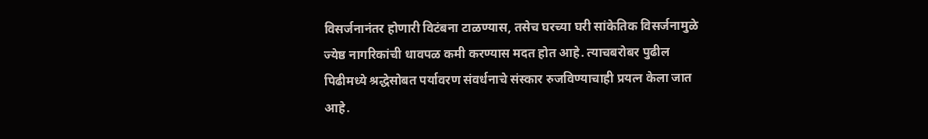विसर्जनानंतर होणारी विटंबना टाळण्यास, तसेच घरच्या घरी सांकेतिक विसर्जनामुळे ज्येष्ठ नागरिकांची धावपळ कमी करण्यास मदत होत आहे. त्याचबरोबर पुढील पिढीमध्ये श्रद्धेसोबत पर्यावरण संवर्धनाचे संस्कार रुजविण्याचाही प्रयत्न केला जात आहे.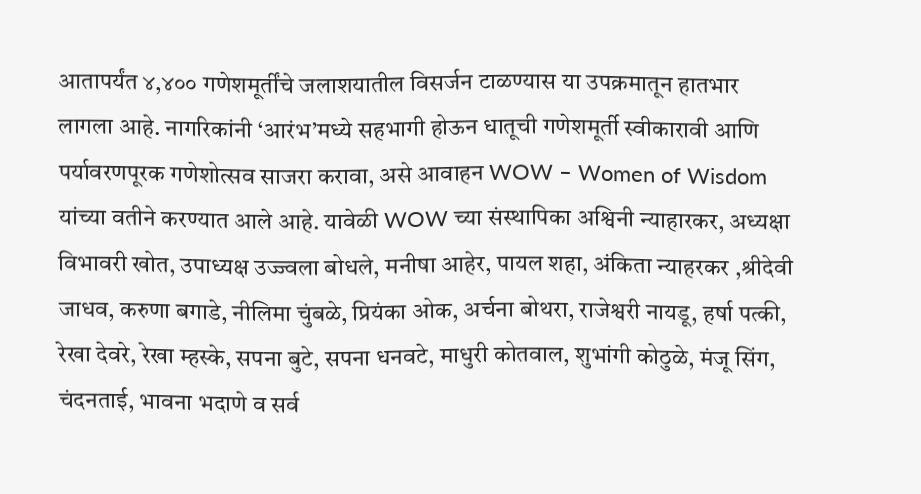आतापर्यंत ४,४०० गणेशमूर्तींचे जलाशयातील विसर्जन टाळण्यास या उपक्रमातून हातभार लागला आहे. नागरिकांनी ‘आरंभ’मध्ये सहभागी होऊन धातूची गणेशमूर्ती स्वीकारावी आणि पर्यावरणपूरक गणेशोत्सव साजरा करावा, असे आवाहन WOW – Women of Wisdom यांच्या वतीने करण्यात आले आहे. यावेळी WOW च्या संस्थापिका अश्विनी न्याहारकर, अध्यक्षा विभावरी खोत, उपाध्यक्ष उज्ज्वला बोधले, मनीषा आहेर, पायल शहा, अंकिता न्याहरकर ,श्रीदेवी जाधव, करुणा बगाडे, नीलिमा चुंबळे, प्रियंका ओक, अर्चना बोथरा, राजेश्वरी नायडू, हर्षा पत्की, रेखा देवरे, रेखा म्हस्के, सपना बुटे, सपना धनवटे, माधुरी कोतवाल, शुभांगी कोठुळे, मंजू सिंग, चंदनताई, भावना भदाणे व सर्व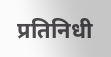प्रतिनिधी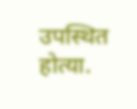उपस्थित होत्या.